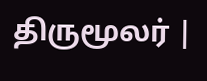திருமூலர் |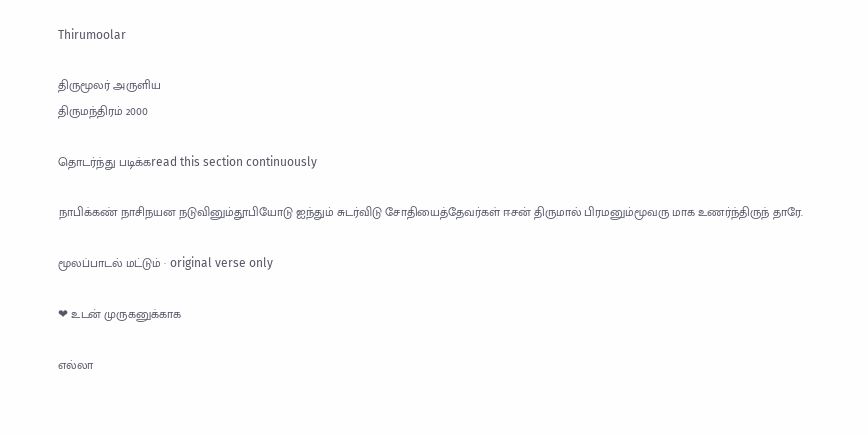Thirumoolar

திருமூலர் அருளிய
திருமந்திரம் 2000

தொடர்ந்து படிக்கread this section continuously

நாபிக்கண் நாசிநயன நடுவினும்தூபியோடு ஐந்தும் சுடர்விடு சோதியைத்தேவர்கள் ஈசன் திருமால் பிரமனும்மூவரு மாக உணர்ந்திருந் தாரே.

மூலப்பாடல் மட்டும் · original verse only

❤ உடன் முருகனுக்காக

எல்லா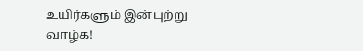உயிர்களும் இன்புற்று வாழ்க!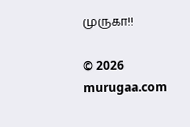முருகா!!

© 2026 murugaa.com